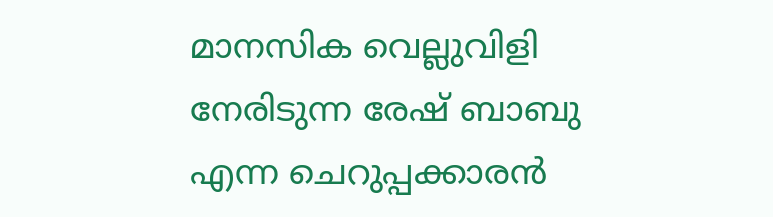മാനസിക വെല്ലുവിളി നേരിടുന്ന രേഷ് ബാബു എന്ന ചെറുപ്പക്കാരൻ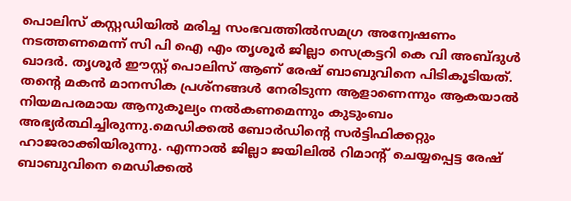പൊലിസ് കസ്റ്റഡിയിൽ മരിച്ച സംഭവത്തിൽസമഗ്ര അന്വേഷണം നടത്തണമെന്ന് സി പി ഐ എം തൃശൂർ ജില്ലാ സെക്രട്ടറി കെ വി അബ്ദുൾ ഖാദർ. തൃശൂർ ഈസ്റ്റ് പൊലിസ് ആണ് രേഷ് ബാബുവിനെ പിടികൂടിയത്. തന്റെ മകൻ മാനസിക പ്രശ്നങ്ങൾ നേരിടുന്ന ആളാണെന്നും ആകയാൽ നിയമപരമായ ആനുകൂല്യം നൽകണമെന്നും കുടുംബം അഭ്യർത്ഥിച്ചിരുന്നു.മെഡിക്കൽ ബോർഡിന്റെ സർട്ടിഫിക്കറ്റും ഹാജരാക്കിയിരുന്നു. എന്നാൽ ജില്ലാ ജയിലിൽ റിമാന്റ് ചെയ്യപ്പെട്ട രേഷ് ബാബുവിനെ മെഡിക്കൽ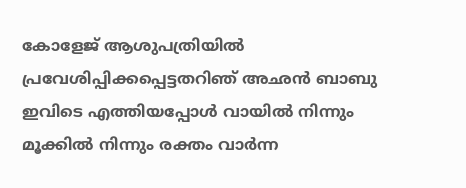കോളേജ് ആശുപത്രിയിൽ പ്രവേശിപ്പിക്കപ്പെട്ടതറിഞ് അഛൻ ബാബു ഇവിടെ എത്തിയപ്പോൾ വായിൽ നിന്നും മൂക്കിൽ നിന്നും രക്തം വാർന്ന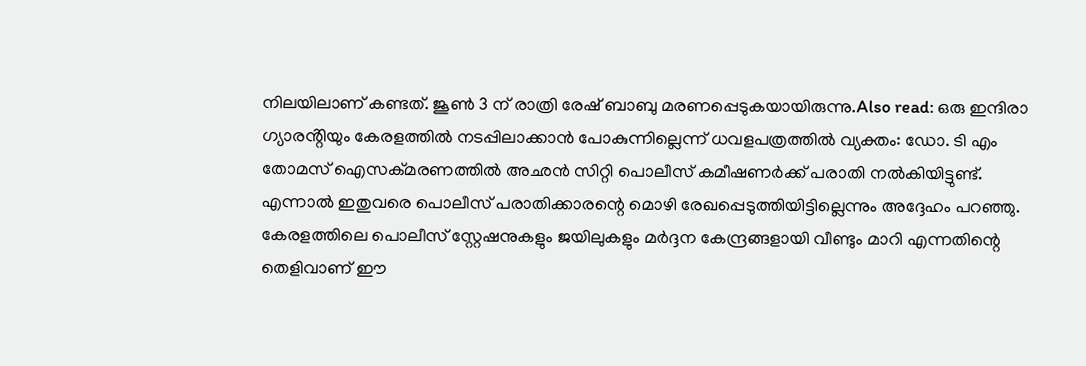നിലയിലാണ് കണ്ടത്. ജൂൺ 3 ന് രാത്രി രേഷ് ബാബു മരണപ്പെടുകയായിരുന്നു.Also read: ഒരു ഇന്ദിരാ ഗ്യാരൻ്റിയും കേരളത്തിൽ നടപ്പിലാക്കാൻ പോകുന്നില്ലെന്ന് ധവളപത്രത്തിൽ വ്യക്തം: ഡോ. ടി എം തോമസ് ഐസക്മരണത്തിൽ അഛൻ സിറ്റി പൊലീസ് കമീഷണർക്ക് പരാതി നൽകിയിട്ടുണ്ട്. എന്നാൽ ഇതുവരെ പൊലീസ് പരാതിക്കാരന്റെ മൊഴി രേഖപ്പെടുത്തിയിട്ടില്ലെന്നും അദ്ദേഹം പറഞ്ഞു. കേരളത്തിലെ പൊലീസ് സ്റ്റേഷനുകളും ജയിലുകളും മർദ്ദന കേന്ദ്രങ്ങളായി വീണ്ടും മാറി എന്നതിന്റെ തെളിവാണ് ഈ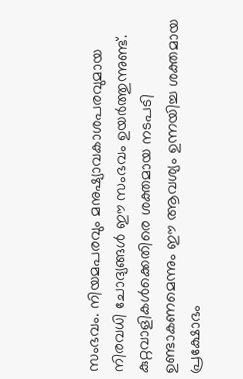സംഭവം. നിയമപരവും മനുഷ്യാവകാശപരവുമായ നിരവധി ചോദ്യങ്ങൾ ഈ സംഭവം ഉയർത്തുന്നുണ്ട്. കുറ്റവാളികൾക്കെതിരെ ശക്തമായ നടപടി ഉണ്ടാകണമെന്നും ഈ ആവശ്യം ഉന്നയിച്ച ശക്തമായ പ്രക്ഷോഭം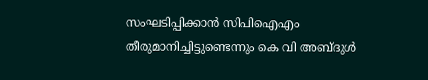സംഘടിപ്പിക്കാൻ സിപിഐഎം തീരുമാനിച്ചിട്ടുണ്ടെന്നും കെ വി അബ്ദുൾ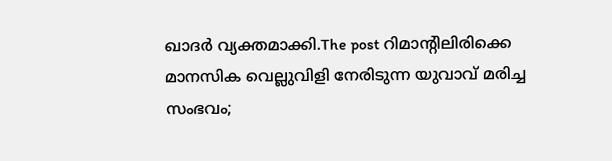ഖാദർ വ്യക്തമാക്കി.The post റിമാൻ്റിലിരിക്കെ മാനസിക വെല്ലുവിളി നേരിടുന്ന യുവാവ് മരിച്ച സംഭവം;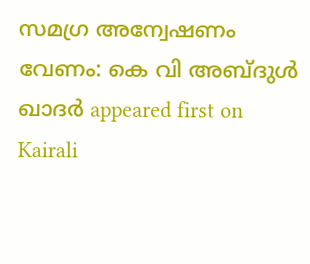സമഗ്ര അന്വേഷണം വേണം: കെ വി അബ്ദുൾ ഖാദർ appeared first on Kairali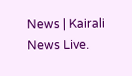News | Kairali News Live.